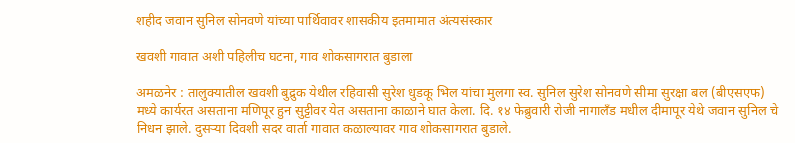शहीद जवान सुनिल सोनवणे यांच्या पार्थिवावर शासकीय इतमामात अंत्यसंस्कार

खवशी गावात अशी पहिलीच घटना, गाव शोकसागरात बुडाला

अमळनेर : तालुक्यातील खवशी बुद्रुक येथील रहिवासी सुरेश धुडकू भिल यांचा मुलगा स्व. सुनिल सुरेश सोनवणे सीमा सुरक्षा बल (बीएसएफ) मध्ये कार्यरत असताना मणिपूर हुन सुट्टीवर येत असताना काळाने घात केला. दि. १४ फेब्रुवारी रोजी नागालँड मधील दीमापूर येथे जवान सुनिल चे निधन झाले. दुसऱ्या दिवशी सदर वार्ता गावात कळाल्यावर गाव शोकसागरात बुडाले.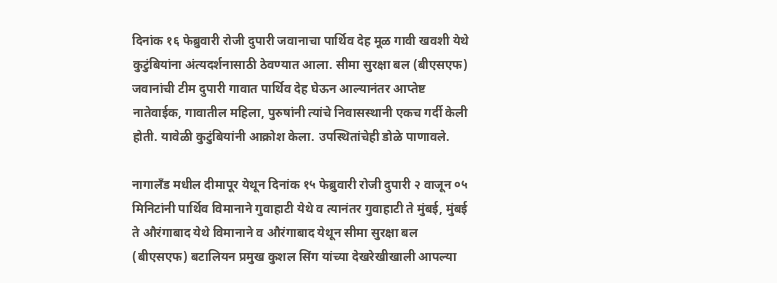दिनांक १६ फेब्रुवारी रोजी दुपारी जवानाचा पार्थिव देह मूळ गावी खवशी येथे कुटुंबियांना अंत्यदर्शनासाठी ठेवण्यात आला. सीमा सुरक्षा बल (बीएसएफ) जवानांची टीम दुपारी गावात पार्थिव देह घेऊन आल्यानंतर आप्तेष्ट नातेवाईक, गावातील महिला, पुरुषांनी त्यांचे निवासस्थानी एकच गर्दी केली होती. यावेळी कुटुंबियांनी आक्रोश केला. उपस्थितांचेही डोळे पाणावले.

नागालँड मधील दीमापूर येथून दिनांक १५ फेब्रुवारी रोजी दुपारी २ वाजून ०५ मिनिटांनी पार्थिव विमानाने गुवाहाटी येथे व त्यानंतर गुवाहाटी ते मुंबई, मुंबई ते औरंगाबाद येथे विमानाने व औरंगाबाद येथून सीमा सुरक्षा बल (बीएसएफ) बटालियन प्रमुख कुशल सिंग यांच्या देखरेखीखाली आपल्या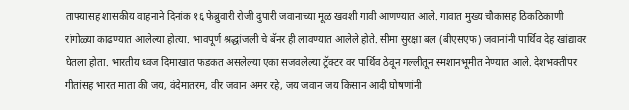ताफ्यासह शासकीय वाहनाने दिनांक १६ फेब्रुवारी रोजी दुपारी जवानाच्या मूळ खवशी गावी आणण्यात आले. गावात मुख्य चौकासह ठिकठिकाणी रांगोळ्या काढण्यात आलेल्या होत्या. भावपूर्ण श्रद्धांजली चे बॅनर ही लावण्यात आलेले होते. सीमा सुरक्षा बल (बीएसएफ) जवानांनी पार्थिव देह खांद्यावर घेतला होता. भारतीय ध्वज दिमाखात फडकत असलेल्या एका सजवलेल्या ट्रॅक्टर वर पार्थिव ठेवून गल्लीतून स्मशानभूमीत नेण्यात आले. देशभक्तीपर गीतांसह भारत माता की जय, वंदेमातरम, वीर जवान अमर रहे, जय जवान जय किसान आदी घोषणांनी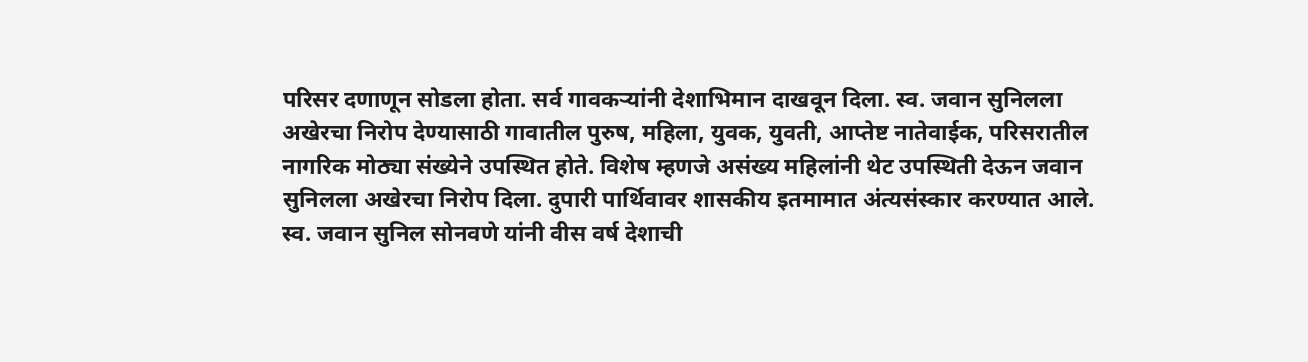परिसर दणाणून सोडला होता. सर्व गावकऱ्यांनी देशाभिमान दाखवून दिला. स्व. जवान सुनिलला अखेरचा निरोप देण्यासाठी गावातील पुरुष, महिला, युवक, युवती, आप्तेष्ट नातेवाईक, परिसरातील नागरिक मोठ्या संख्येने उपस्थित होते. विशेष म्हणजे असंख्य महिलांनी थेट उपस्थिती देऊन जवान सुनिलला अखेरचा निरोप दिला. दुपारी पार्थिवावर शासकीय इतमामात अंत्यसंस्कार करण्यात आले. स्व. जवान सुनिल सोनवणे यांनी वीस वर्ष देशाची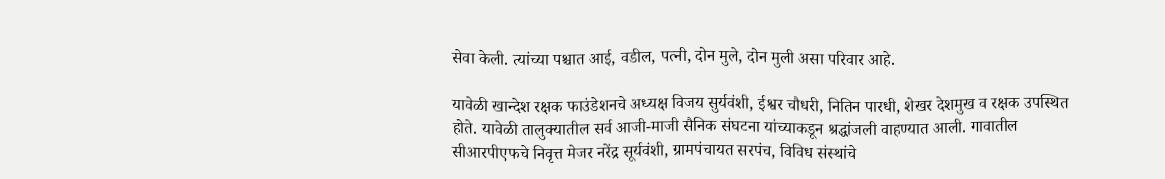सेवा केली. त्यांच्या पश्चात आई, वडील, पत्नी, दोन मुले, दोन मुली असा परिवार आहे.

यावेळी खान्देश रक्षक फाउंडेशनचे अध्यक्ष विजय सुर्यवंशी, ईश्वर चौधरी, नितिन पारधी, शेखर देशमुख व रक्षक उपस्थित होते. यावेळी तालुक्यातील सर्व आजी-माजी सैनिक संघटना यांच्याकडून श्रद्धांजली वाहण्यात आली. गावातील सीआरपीएफचे निवृत्त मेजर नरेंद्र सूर्यवंशी, ग्रामपंचायत सरपंच, विविध संस्थांचे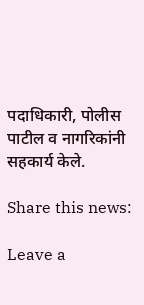पदाधिकारी, पोलीस पाटील व नागरिकांनी सहकार्य केले.

Share this news:

Leave a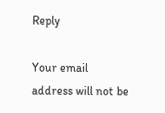Reply

Your email address will not be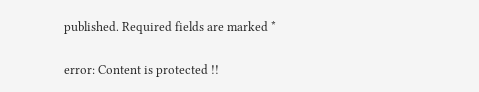published. Required fields are marked *

error: Content is protected !!